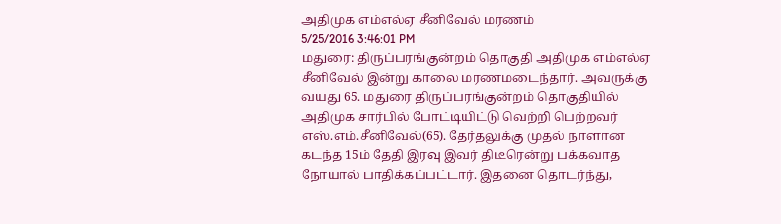அதிமுக எம்எல்ஏ சீனிவேல் மரணம்
5/25/2016 3:46:01 PM
மதுரை: திருப்பரங்குன்றம் தொகுதி அதிமுக எம்எல்ஏ சீனிவேல் இன்று காலை மரணமடைந்தார். அவருக்கு வயது 65. மதுரை திருப்பரங்குன்றம் தொகுதியில் அதிமுக சார்பில் போட்டியிட்டு வெற்றி பெற்றவர் எஸ்.எம்.சீனிவேல்(65). தேர்தலுக்கு முதல் நாளான கடந்த 15ம் தேதி இரவு இவர் திடீரென்று பக்கவாத நோயால் பாதிக்கப்பட்டார். இதனை தொடர்ந்து,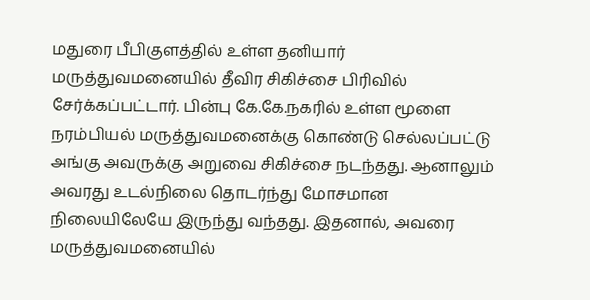மதுரை பீபிகுளத்தில் உள்ள தனியார் மருத்துவமனையில் தீவிர சிகிச்சை பிரிவில் சேர்க்கப்பட்டார். பின்பு கே.கே.நகரில் உள்ள மூளை நரம்பியல் மருத்துவமனைக்கு கொண்டு செல்லப்பட்டு அங்கு அவருக்கு அறுவை சிகிச்சை நடந்தது. ஆனாலும் அவரது உடல்நிலை தொடர்ந்து மோசமான நிலையிலேயே இருந்து வந்தது. இதனால், அவரை மருத்துவமனையில்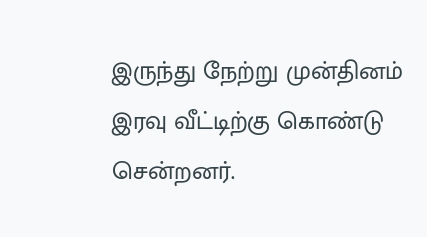இருந்து நேற்று முன்தினம் இரவு வீட்டிற்கு கொண்டு சென்றனர்.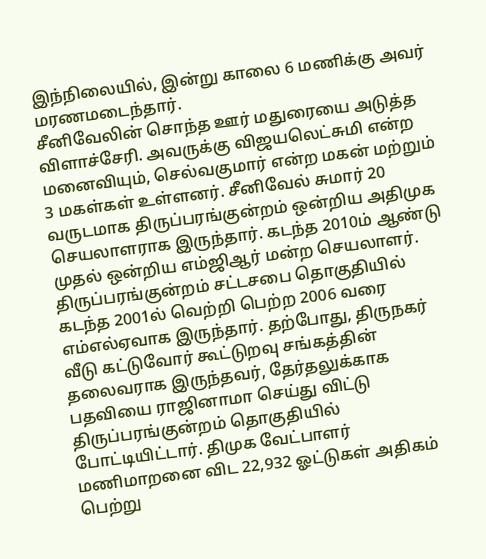இந்நிலையில், இன்று காலை 6 மணிக்கு அவர் மரணமடைந்தார்.
சீனிவேலின் சொந்த ஊர் மதுரையை அடுத்த விளாச்சேரி. அவருக்கு விஜயலெட்சுமி என்ற மனைவியும், செல்வகுமார் என்ற மகன் மற்றும் 3 மகள்கள் உள்ளனர். சீனிவேல் சுமார் 20 வருடமாக திருப்பரங்குன்றம் ஒன்றிய அதிமுக செயலாளராக இருந்தார். கடந்த 2010ம் ஆண்டு முதல் ஒன்றிய எம்ஜிஆர் மன்ற செயலாளர். திருப்பரங்குன்றம் சட்டசபை தொகுதியில் கடந்த 2001ல் வெற்றி பெற்ற 2006 வரை எம்எல்ஏவாக இருந்தார். தற்போது, திருநகர் வீடு கட்டுவோர் கூட்டுறவு சங்கத்தின் தலைவராக இருந்தவர், தேர்தலுக்காக பதவியை ராஜினாமா செய்து விட்டு திருப்பரங்குன்றம் தொகுதியில் போட்டியிட்டார். திமுக வேட்பாளர் மணிமாறனை விட 22,932 ஓட்டுகள் அதிகம் பெற்று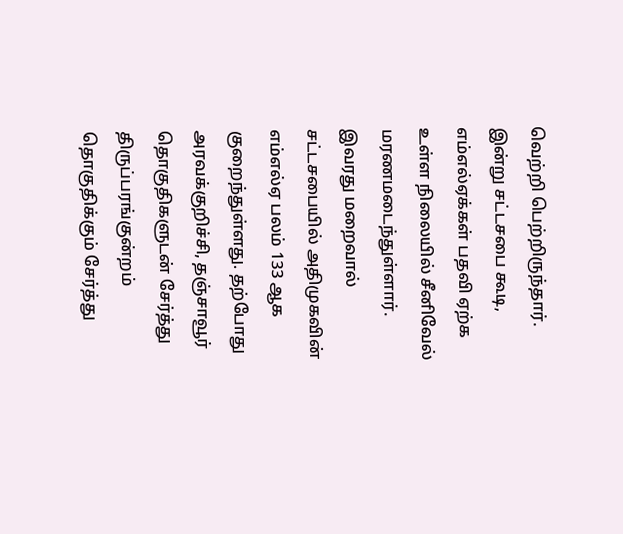வெற்றி பெற்றிருந்தார்.
இன்று சட்டசபை கூடி, எம்எல்ஏக்கள் பதவி ஏற்க உள்ள நிலையில் சீனிவேல் மரணமடைந்துள்ளார். இவரது மறைவால் சட்டசபையில் அதிமுகவின் எம்எல்ஏ பலம் 133 ஆக குறைந்துள்ளது. தற்போது அரவக்குறிச்சி, தஞ்சாவூர் தொகுதிகளுடன் சேர்த்து திருப்பரங்குன்றம் தொகுதிக்கும் சேர்த்து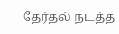தேர்தல் நடத்த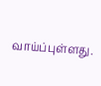வாய்ப்புள்ளது.